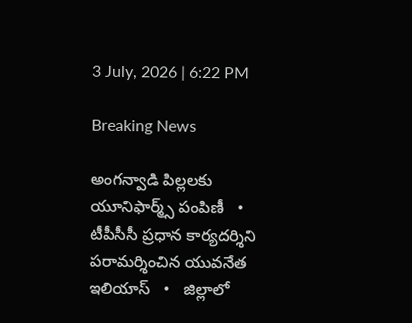3 July, 2026 | 6:22 PM

Breaking News

అంగన్వాడి పిల్లలకు యూనిఫార్మ్స్ పంపిణీ   •   టీపీసీసీ ప్రధాన కార్యదర్శిని పరామర్శించిన యువనేత ఇలియాస్   •   జిల్లాలో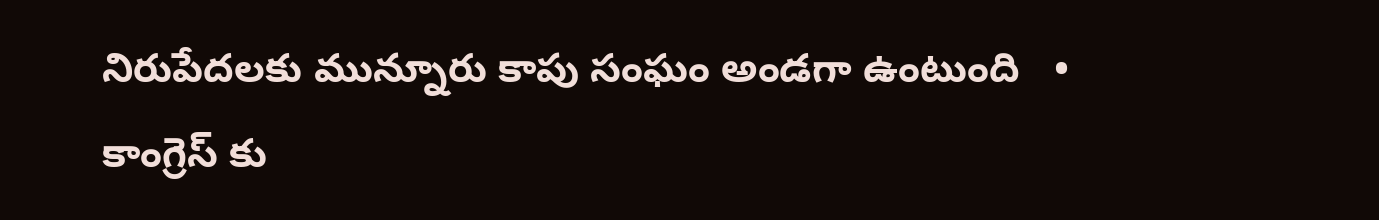నిరుపేదలకు మున్నూరు కాపు సంఘం అండగా ఉంటుంది   •   కాంగ్రెస్ కు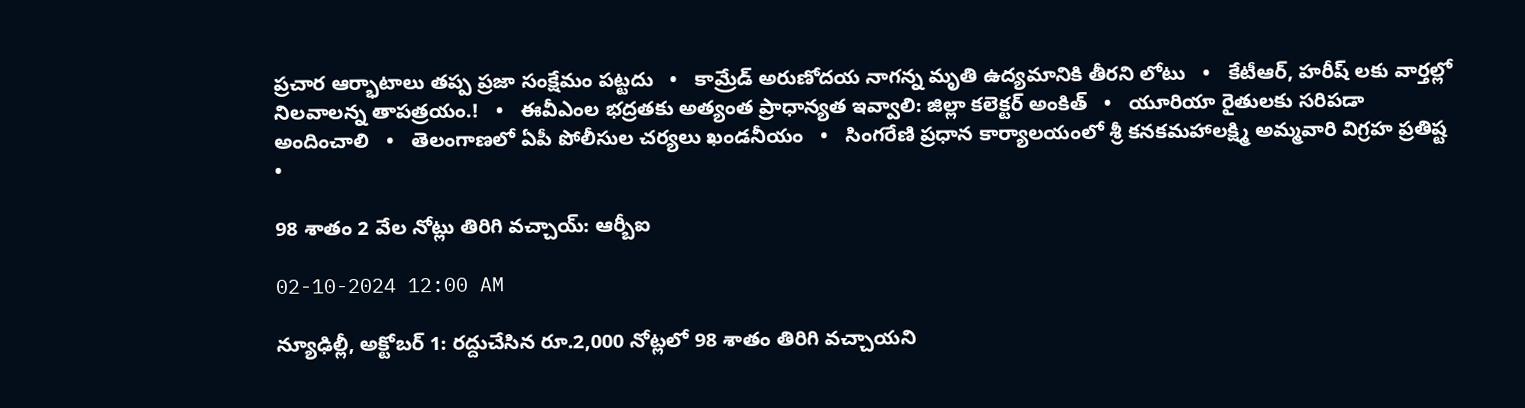ప్రచార ఆర్భాటాలు తప్ప ప్రజా సంక్షేమం పట్టదు   •   కామ్రేడ్ అరుణోదయ నాగన్న మృతి ఉద్యమానికి తీరని లోటు   •   కేటీఆర్, హరీష్ లకు వార్తల్లో నిలవాలన్న తాపత్రయం.!   •   ఈవీఎంల భద్రతకు అత్యంత ప్రాధాన్యత ఇవ్వాలి: జిల్లా కలెక్టర్ అంకిత్   •   యూరియా రైతులకు సరిపడా అందించాలి   •   తెలంగాణలో ఏపీ పోలీసుల చర్యలు ఖండనీయం   •   సింగరేణి ప్రధాన కార్యాలయంలో శ్రీ కనకమహాలక్ష్మి అమ్మవారి విగ్రహ ప్రతిష్ట   •

98 శాతం 2 వేల నోట్లు తిరిగి వచ్చాయ్: ఆర్బీఐ

02-10-2024 12:00 AM

న్యూఢిల్లీ, అక్టోబర్ 1: రద్దుచేసిన రూ.2,000 నోట్లలో 98 శాతం తిరిగి వచ్చాయని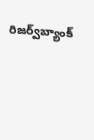రిజర్వ్‌బ్యాంక్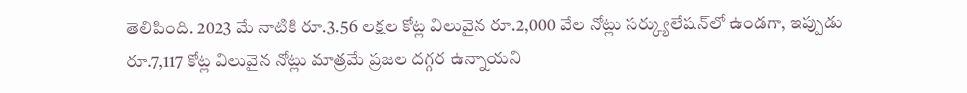తెలిపింది. 2023 మే నాటికి రూ.3.56 లక్షల కోట్ల విలువైన రూ.2,000 వేల నోట్లు సర్క్యులేషన్‌లో ఉండగా, ఇప్పుడు రూ.7,117 కోట్ల విలువైన నోట్లు మాత్రమే ప్రజల దగ్గర ఉన్నాయని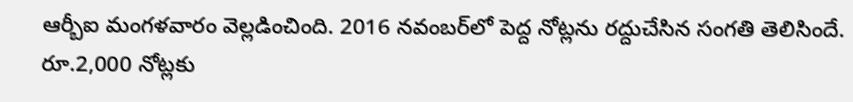ఆర్బీఐ మంగళవారం వెల్లడించింది. 2016 నవంబర్‌లో పెద్ద నోట్లను రద్దుచేసిన సంగతి తెలిసిందే. రూ.2,000 నోట్లకు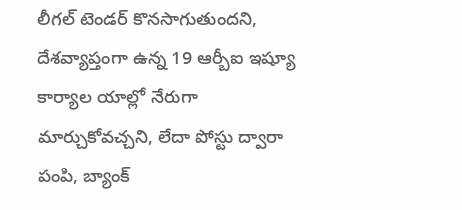లీగల్ టెండర్ కొనసాగుతుందని, దేశవ్యాప్తంగా ఉన్న 19 ఆర్బీఐ ఇష్యూ కార్యాల యాల్లో నేరుగా మార్చుకోవచ్చని, లేదా పోస్టు ద్వారా పంపి, బ్యాంక్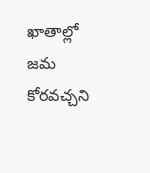ఖాతాల్లో జమ కోరవచ్చని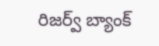రిజర్వ్ బ్యాంక్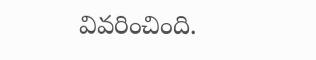వివరించింది.